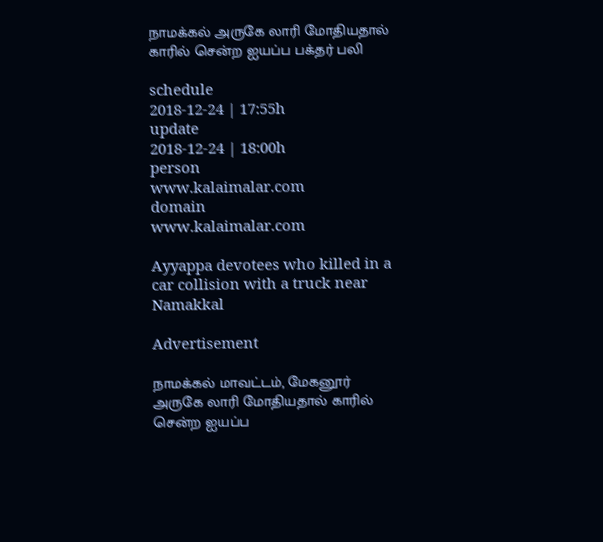நாமக்கல் அருகே லாரி மோதியதால் காரில் சென்ற ஐயப்ப பக்தர் பலி

schedule
2018-12-24 | 17:55h
update
2018-12-24 | 18:00h
person
www.kalaimalar.com
domain
www.kalaimalar.com

Ayyappa devotees who killed in a car collision with a truck near Namakkal

Advertisement

நாமக்கல் மாவட்டம், மேகனூர் அருகே லாரி மோதியதால் காரில் சென்ற ஐயப்ப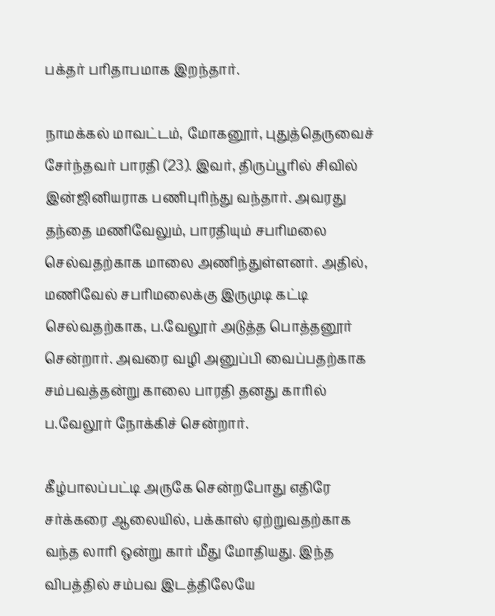பக்தர் பரிதாபமாக இறந்தார்.

நாமக்கல் மாவட்டம், மோகனூர், புதுத்தெருவைச் சேர்ந்தவர் பாரதி (23). இவர், திருப்பூரில் சிவில் இன்ஜினியராக பணிபுரிந்து வந்தார். அவரது தந்தை மணிவேலும், பாரதியும் சபரிமலை செல்வதற்காக மாலை அணிந்துள்ளனர். அதில், மணிவேல் சபரிமலைக்கு இருமுடி கட்டி செல்வதற்காக, ப.வேலூர் அடுத்த பொத்தனூர் சென்றார். அவரை வழி அனுப்பி வைப்பதற்காக சம்பவத்தன்று காலை பாரதி தனது காரில் ப.வேலூர் நோக்கிச் சென்றார்.

கீழ்பாலப்பட்டி அருகே சென்றபோது எதிரே சர்க்கரை ஆலையில், பக்காஸ் ஏற்றுவதற்காக வந்த லாரி ஒன்று கார் மீது மோதியது. இந்த விபத்தில் சம்பவ இடத்திலேயே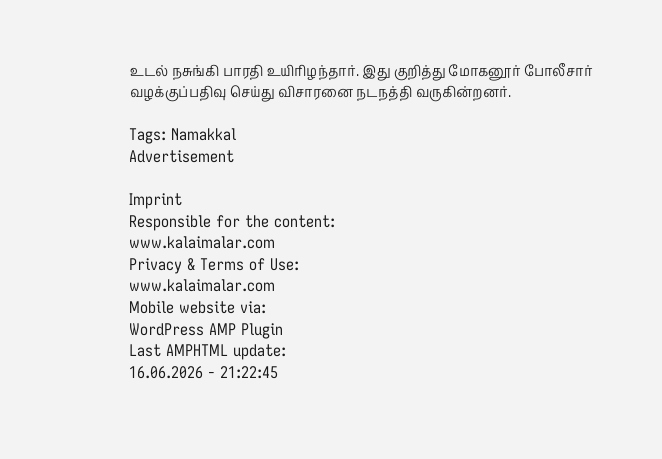உடல் நசுங்கி பாரதி உயிரிழந்தார். இது குறித்து மோகனூர் போலீசார் வழக்குப்பதிவு செய்து விசாரனை நடநத்தி வருகின்றனர்.

Tags: Namakkal
Advertisement

Imprint
Responsible for the content:
www.kalaimalar.com
Privacy & Terms of Use:
www.kalaimalar.com
Mobile website via:
WordPress AMP Plugin
Last AMPHTML update:
16.06.2026 - 21:22:45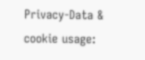Privacy-Data & cookie usage: